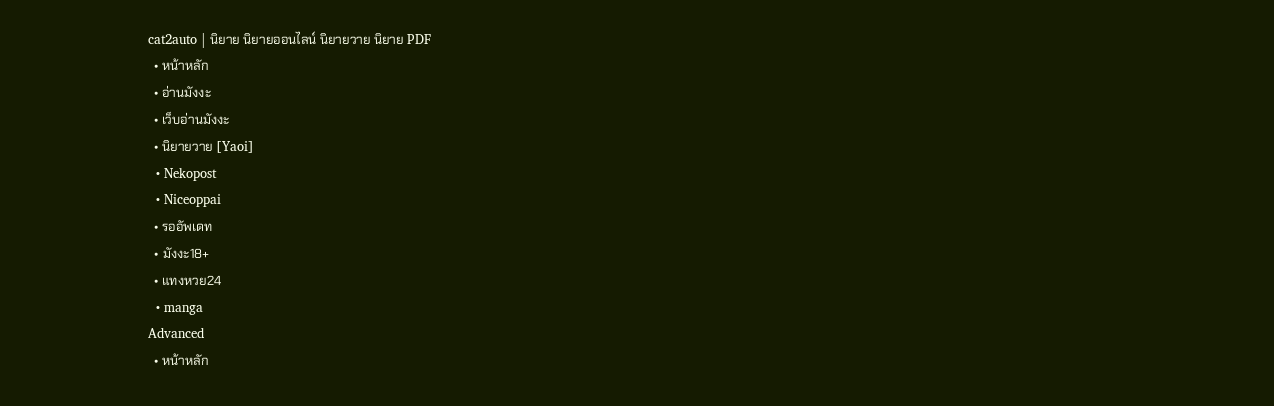cat2auto | นิยาย นิยายออนไลน์ นิยายวาย นิยาย PDF
  • หน้าหลัก
  • อ่านมังงะ
  • เว็บอ่านมังงะ
  • นิยายวาย [Yaoi]
  • Nekopost
  • Niceoppai
  • รออัพเดท
  • มังงะ18+
  • แทงหวย24
  • manga
Advanced
  • หน้าหลัก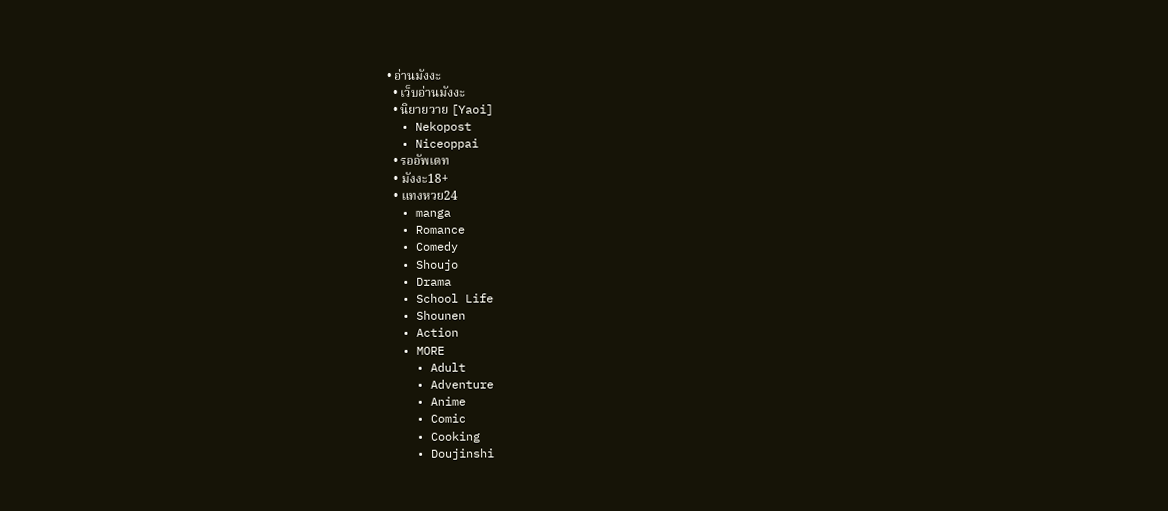• อ่านมังงะ
  • เว็บอ่านมังงะ
  • นิยายวาย [Yaoi]
  • Nekopost
  • Niceoppai
  • รออัพเดท
  • มังงะ18+
  • แทงหวย24
  • manga
  • Romance
  • Comedy
  • Shoujo
  • Drama
  • School Life
  • Shounen
  • Action
  • MORE
    • Adult
    • Adventure
    • Anime
    • Comic
    • Cooking
    • Doujinshi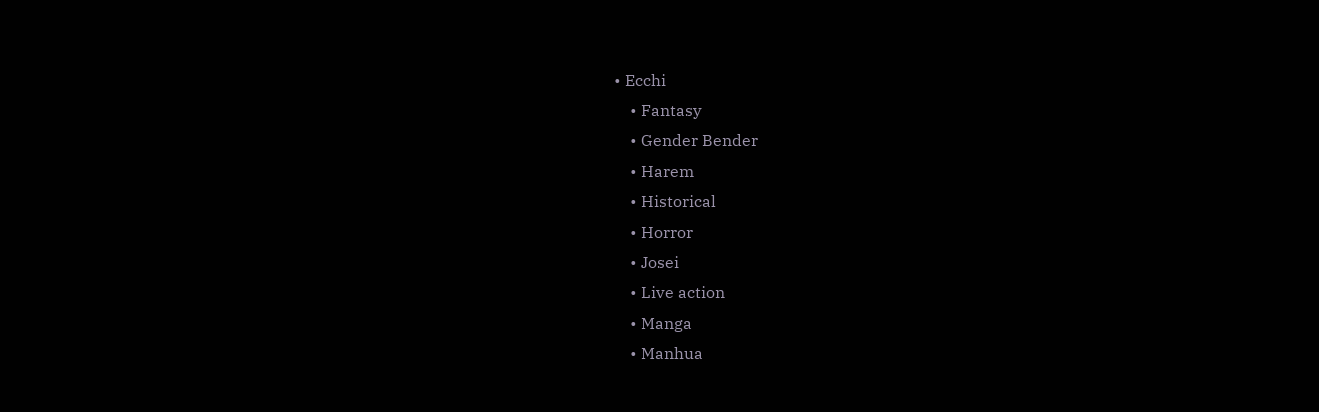• Ecchi
    • Fantasy
    • Gender Bender
    • Harem
    • Historical
    • Horror
    • Josei
    • Live action
    • Manga
    • Manhua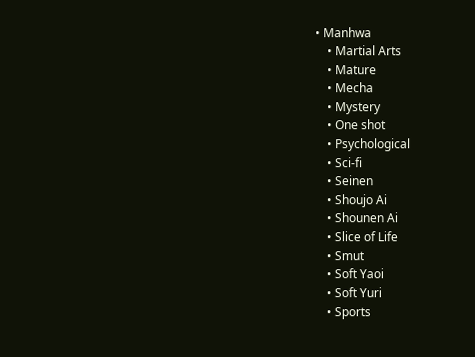• Manhwa
    • Martial Arts
    • Mature
    • Mecha
    • Mystery
    • One shot
    • Psychological
    • Sci-fi
    • Seinen
    • Shoujo Ai
    • Shounen Ai
    • Slice of Life
    • Smut
    • Soft Yaoi
    • Soft Yuri
    • Sports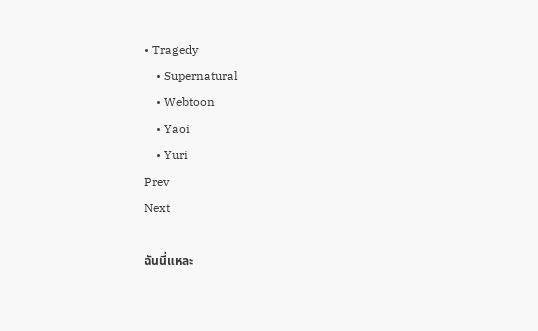• Tragedy
    • Supernatural
    • Webtoon
    • Yaoi
    • Yuri
Prev
Next

ฉันนี่แหละ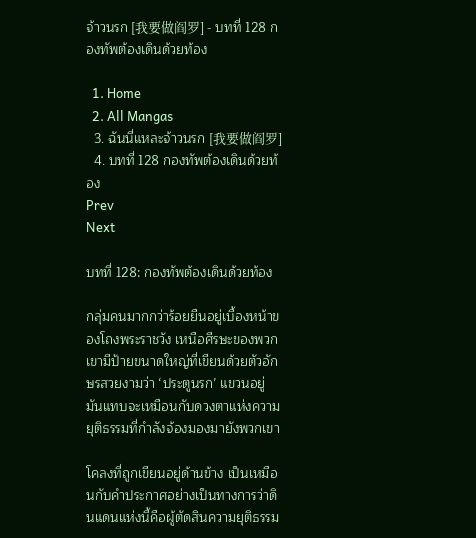จ้าวนรก [我要做阎罗] - บทที่ 128 กองทัพต้องเดินด้วยท้อง

  1. Home
  2. All Mangas
  3. ฉันนี่แหละจ้าวนรก [我要做阎罗]
  4. บทที่ 128 กองทัพต้องเดินด้วยท้อง
Prev
Next

บทที่ 128: กองทัพต้องเดินด้วยท้อง

กลุ่มคนมากกว่าร้อยยืนอยู่เบื้องหน้าของโถงพระราชวัง เหนือศีรษะของพวกเขามีป้ายขนาดใหญ่ที่เขียนด้วยตัวอักษรสวยงามว่า ‘ประตูนรก’ แขวนอยู่ มันแทบจะเหมือนกับดวงตาแห่งความยุติธรรมที่กำลังจ้องมองมายังพวกเขา

โคลงที่ถูกเขียนอยู่ด้านข้าง เป็นเหมือนกับคำประกาศอย่างเป็นทางการว่าดินแดนแห่งนี้คือผู้ตัดสินความยุติธรรม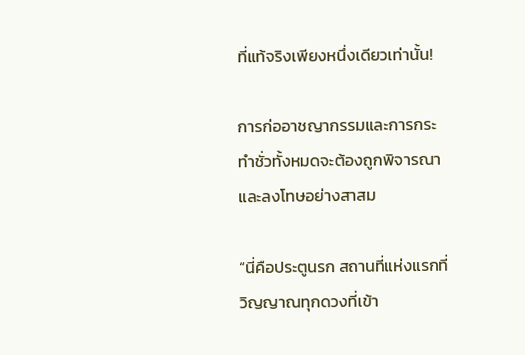ที่แท้จริงเพียงหนึ่งเดียวเท่านั้น!

การก่ออาชญากรรมและการกระทำชั่วทั้งหมดจะต้องถูกพิจารณาและลงโทษอย่างสาสม

“นี่คือประตูนรก สถานที่แห่งแรกที่วิญญาณทุกดวงที่เข้า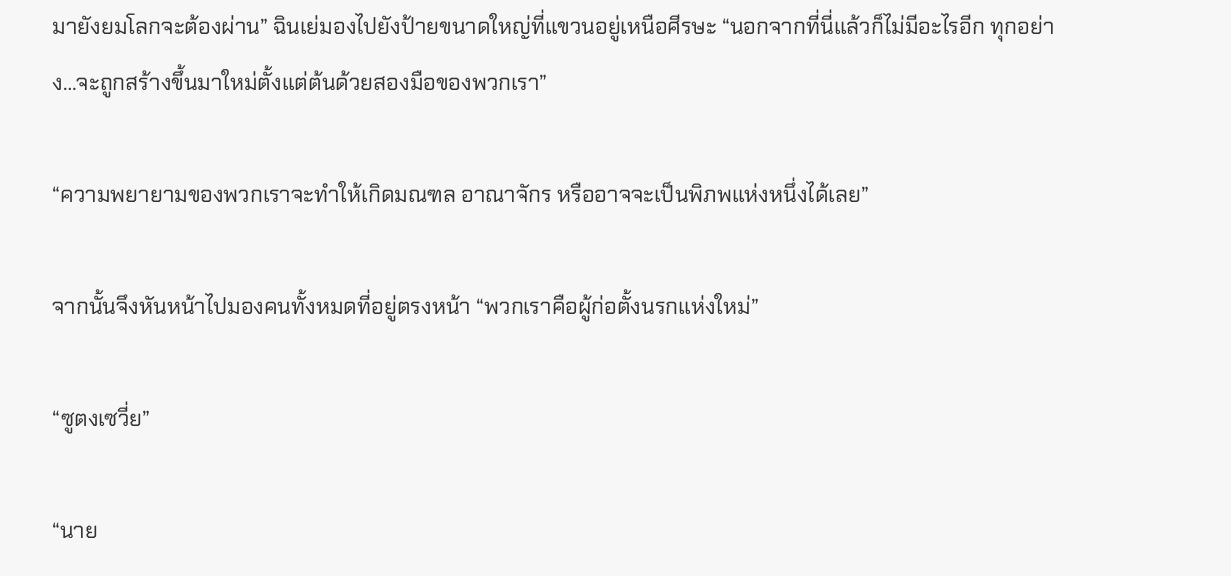มายังยมโลกจะต้องผ่าน” ฉินเย่มองไปยังป้ายขนาดใหญ่ที่แขวนอยู่เหนือศีรษะ “นอกจากที่นี่แล้วก็ไม่มีอะไรอีก ทุกอย่าง…จะถูกสร้างขึ้นมาใหม่ตั้งแต่ต้นด้วยสองมือของพวกเรา”

“ความพยายามของพวกเราจะทำให้เกิดมณฑล อาณาจักร หรืออาจจะเป็นพิภพแห่งหนึ่งได้เลย”

จากนั้นจึงหันหน้าไปมองคนทั้งหมดที่อยู่ตรงหน้า “พวกเราคือผู้ก่อตั้งนรกแห่งใหม่”

“ซูตงเซวี่ย”

“นาย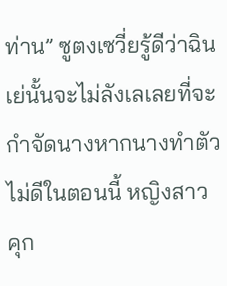ท่าน” ซูตงเซวี่ยรู้ดีว่าฉินเย่นั้นจะไม่ลังเลเลยที่จะกำจัดนางหากนางทำตัวไม่ดีในตอนนี้ หญิงสาวคุก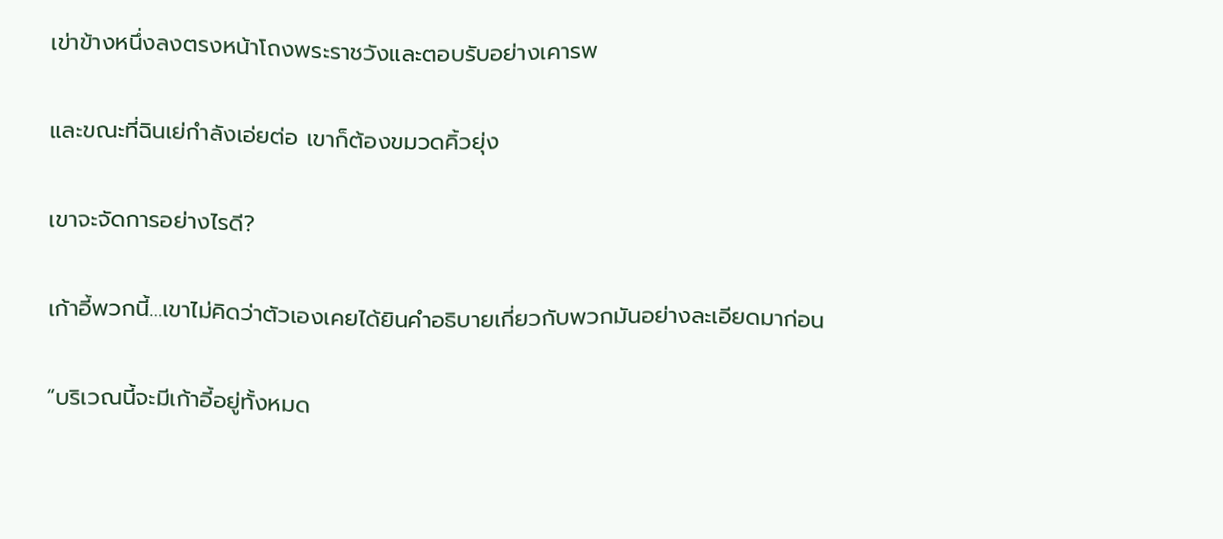เข่าข้างหนึ่งลงตรงหน้าโถงพระราชวังและตอบรับอย่างเคารพ

และขณะที่ฉินเย่กำลังเอ่ยต่อ เขาก็ต้องขมวดคิ้วยุ่ง

เขาจะจัดการอย่างไรดี?

เก้าอี้พวกนี้…เขาไม่คิดว่าตัวเองเคยได้ยินคำอธิบายเกี่ยวกับพวกมันอย่างละเอียดมาก่อน

“บริเวณนี้จะมีเก้าอี้อยู่ทั้งหมด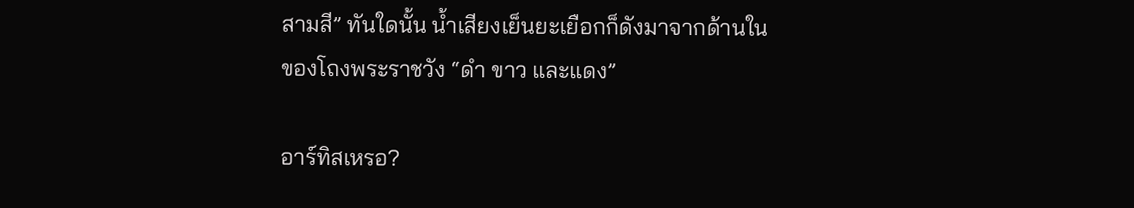สามสี” ทันใดนั้น น้ำเสียงเย็นยะเยือกก็ดังมาจากด้านในของโถงพระราชวัง “ดำ ขาว และแดง”

อาร์ทิสเหรอ?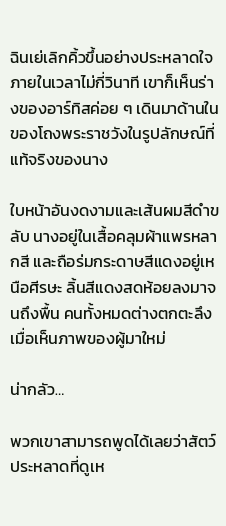ฉินเย่เลิกคิ้วขึ้นอย่างประหลาดใจ ภายในเวลาไม่กี่วินาที เขาก็เห็นร่างของอาร์ทิสค่อย ๆ เดินมาด้านในของโถงพระราชวังในรูปลักษณ์ที่แท้จริงของนาง

ใบหน้าอันงดงามและเส้นผมสีดำขลับ นางอยู่ในเสื้อคลุมผ้าแพรหลากสี และถือร่มกระดาษสีแดงอยู่เหนือศีรษะ ลิ้นสีแดงสดห้อยลงมาจนถึงพื้น คนทั้งหมดต่างตกตะลึงเมื่อเห็นภาพของผู้มาใหม่

น่ากลัว…

พวกเขาสามารถพูดได้เลยว่าสัตว์ประหลาดที่ดูเห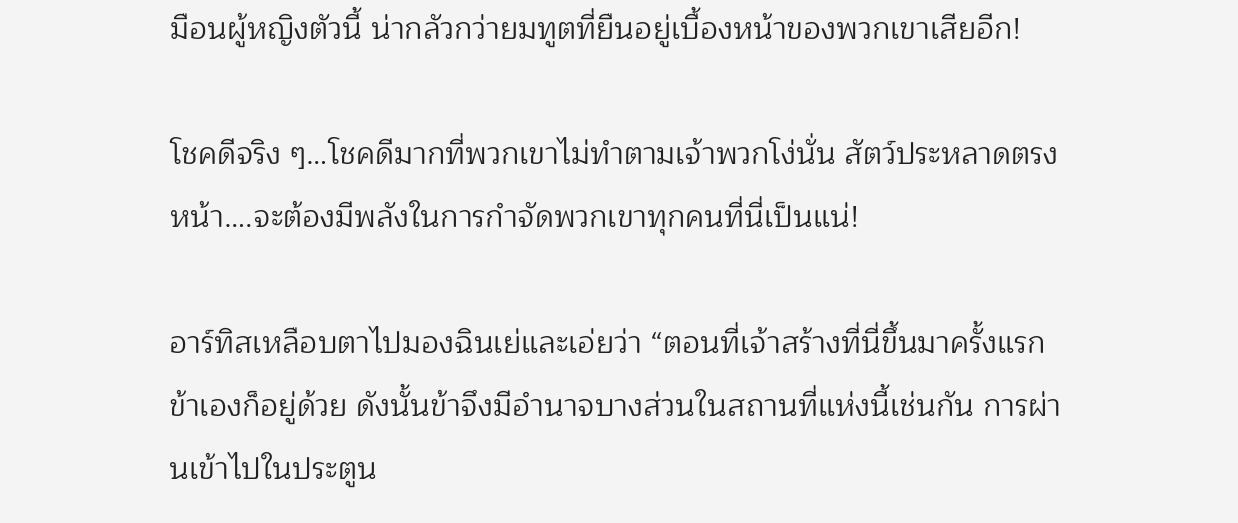มือนผู้หญิงตัวนี้ น่ากลัวกว่ายมทูตที่ยืนอยู่เบื้องหน้าของพวกเขาเสียอีก!

โชคดีจริง ๆ…โชคดีมากที่พวกเขาไม่ทำตามเจ้าพวกโง่นั่น สัตว์ประหลาดตรงหน้า….จะต้องมีพลังในการกำจัดพวกเขาทุกคนที่นี่เป็นแน่!

อาร์ทิสเหลือบตาไปมองฉินเย่และเอ่ยว่า “ตอนที่เจ้าสร้างที่นี่ขึ้นมาครั้งแรกข้าเองก็อยู่ด้วย ดังนั้นข้าจึงมีอำนาจบางส่วนในสถานที่แห่งนี้เช่นกัน การผ่านเข้าไปในประตูน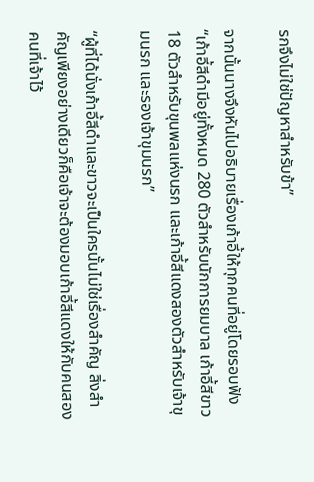รกจึงไม่ใช่ปัญหาสำหรับข้า”

จากนั้นนางจึงหันไปอธิบายเรื่องเก้าอี้ให้ทุกคนที่อยู่โดยรอบฟัง “เก้าอี้สีดำมีอยู่ทั้งหมด 280 ตัวสำหรับนักการยมบาล เก้าอี้สีขาว 18 ตัวสำหรับขุนพลแห่งนรก และเก้าอี้สีแดงสองตัวสำหรับเจ้าขุมนรก และรองเจ้าขุมนรก”

“ผู้ที่ได้นั่งเก้าอี้สีดำและขาวจะเป็นใครนั้นไม่ใช่เรื่องสำคัญ สิ่งสำคัญเพียงอย่างเดียวก็คือเจ้าจะต้องมอบเก้าอี้สีแดงให้กับคนสองคนที่เจ้าไว้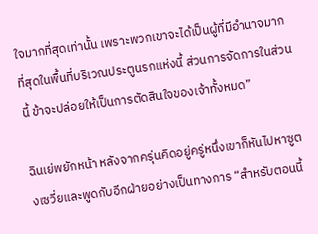ใจมากที่สุดเท่านั้น เพราะพวกเขาจะได้เป็นผู้ที่มีอำนาจมากที่สุดในพื้นที่บริเวณประตูนรกแห่งนี้ ส่วนการจัดการในส่วนนี้ ข้าจะปล่อยให้เป็นการตัดสินใจของเจ้าทั้งหมด”

ฉินเย่พยักหน้า หลังจากครุ่นคิดอยู่ครู่หนึ่งเขาก็หันไปหาซูตงเซวี่ยและพูดกับอีกฝ่ายอย่างเป็นทางการ “สำหรับตอนนี้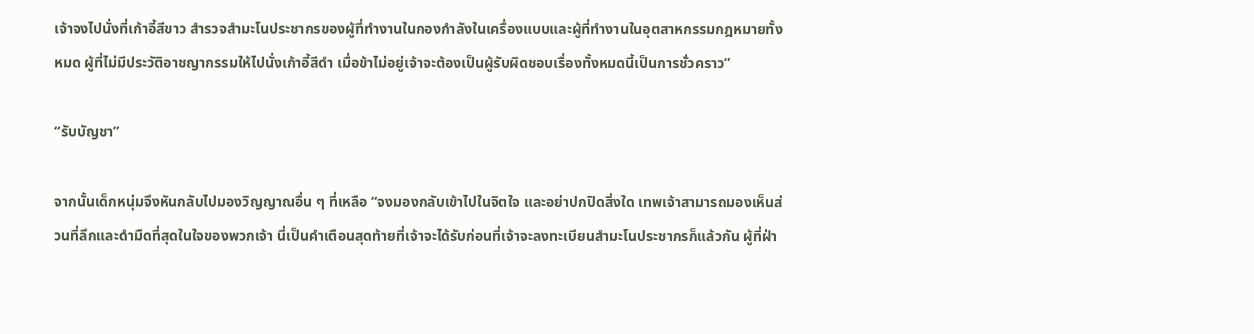เจ้าจงไปนั่งที่เก้าอี้สีขาว สำรวจสำมะโนประชากรของผู้ที่ทำงานในกองกำลังในเครื่องแบบและผู้ที่ทำงานในอุตสาหกรรมกฎหมายทั้งหมด ผู้ที่ไม่มีประวัติอาชญากรรมให้ไปนั่งเก้าอี้สีดำ เมื่อข้าไม่อยู่เจ้าจะต้องเป็นผู้รับผิดชอบเรื่องทั้งหมดนี้เป็นการชั่วคราว”

“รับบัญชา”

จากนั้นเด็กหนุ่มจึงหันกลับไปมองวิญญาณอื่น ๆ ที่เหลือ “จงมองกลับเข้าไปในจิตใจ และอย่าปกปิดสิ่งใด เทพเจ้าสามารถมองเห็นส่วนที่ลึกและดำมืดที่สุดในใจของพวกเจ้า นี่เป็นคำเตือนสุดท้ายที่เจ้าจะได้รับก่อนที่เจ้าจะลงทะเบียนสำมะโนประชากรก็แล้วกัน ผู้ที่ฝ่า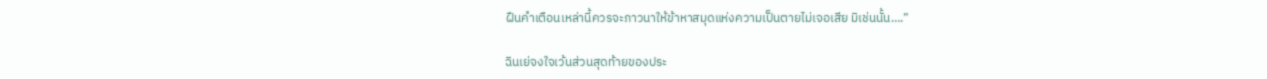ฝืนคำเตือนเหล่านี้ควรจะภาวนาให้ข้าหาสมุดแห่งความเป็นตายไม่เจอเสีย มิเช่นนั้น….”

ฉินเย่จงใจเว้นส่วนสุดท้ายของประ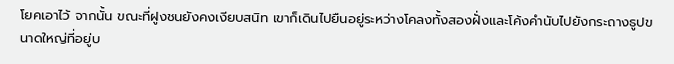โยคเอาไว้ จากนั้น ขณะที่ฝูงชนยังคงเงียบสนิท เขาก็เดินไปยืนอยู่ระหว่างโคลงทั้งสองฝั่งและโค้งคำนับไปยังกระถางธูปขนาดใหญ่ที่อยู่บ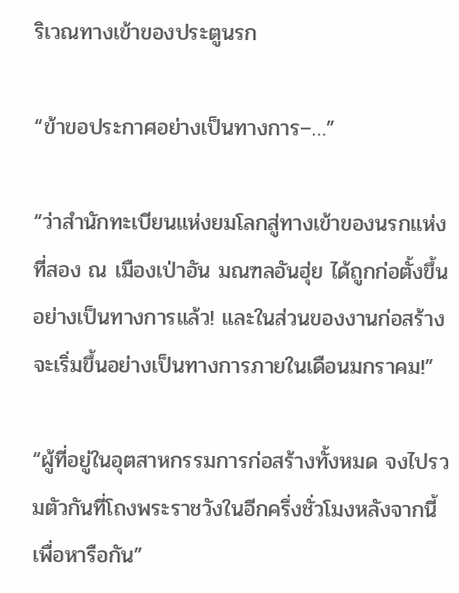ริเวณทางเข้าของประตูนรก

“ข้าขอประกาศอย่างเป็นทางการ–…”

“ว่าสำนักทะเบียนแห่งยมโลกสู่ทางเข้าของนรกแห่งที่สอง ณ เมืองเป่าอัน มณฑลอันฮุ่ย ได้ถูกก่อตั้งขึ้นอย่างเป็นทางการแล้ว! และในส่วนของงานก่อสร้างจะเริ่มขึ้นอย่างเป็นทางการภายในเดือนมกราคม!”

“ผู้ที่อยู่ในอุตสาหกรรมการก่อสร้างทั้งหมด จงไปรวมตัวกันที่โถงพระราชวังในอีกครึ่งชั่วโมงหลังจากนี้เพื่อหารือกัน”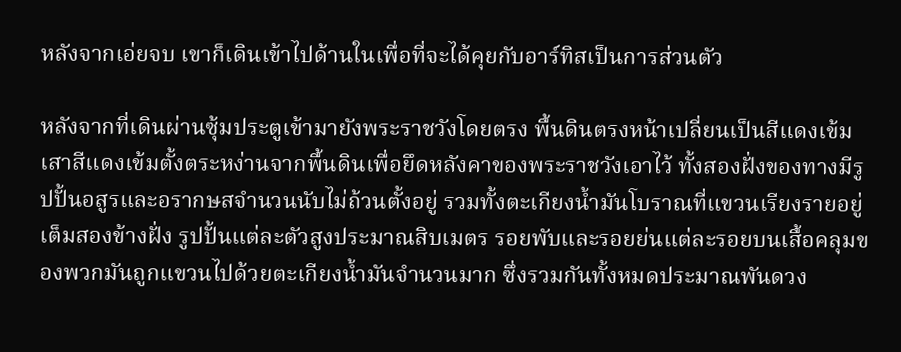หลังจากเอ่ยจบ เขาก็เดินเข้าไปด้านในเพื่อที่จะได้คุยกับอาร์ทิสเป็นการส่วนตัว

หลังจากที่เดินผ่านซุ้มประตูเข้ามายังพระราชวังโดยตรง พื้นดินตรงหน้าเปลี่ยนเป็นสีแดงเข้ม เสาสีแดงเข้มตั้งตระหง่านจากพื้นดินเพื่อยึดหลังคาของพระราชวังเอาไว้ ทั้งสองฝั่งของทางมีรูปปั้นอสูรและอรากษสจำนวนนับไม่ถ้วนตั้งอยู่ รวมทั้งตะเกียงน้ำมันโบราณที่แขวนเรียงรายอยู่เต็มสองข้างฝั่ง รูปปั้นแต่ละตัวสูงประมาณสิบเมตร รอยพับและรอยย่นแต่ละรอยบนเสื้อคลุมของพวกมันถูกแขวนไปด้วยตะเกียงน้ำมันจำนวนมาก ซึ่งรวมกันทั้งหมดประมาณพันดวง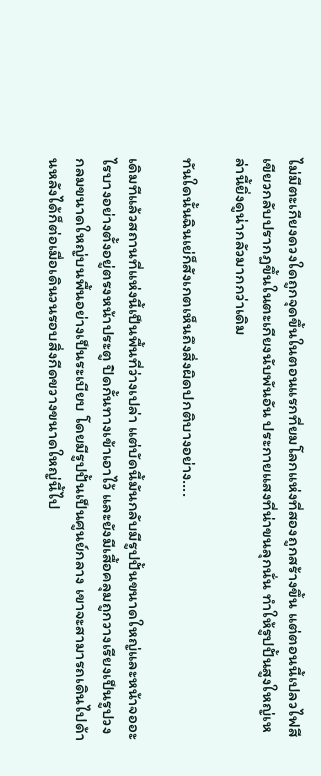ไม่มีตะเกียงดวงใดถูกจุดขึ้นในตอนแรกที่ยมโลกแห่งที่สองถูกสร้างขึ้น แต่ตอนนี้เปลวไฟสีเขียวกลับปรากฏขึ้นในตะเกียงนับพันอัน ประกายแสงที่น่าขนลุกนั่น ทำให้รูปปั้นสูงใหญ่เหล่านี้ยิ่งดูน่ากลัวมากกว่าเดิม

ทันใดนั้นฉินเย่ก็สังเกตเห็นถึงสิ่งผิดปกติบางอย่าง….

เดิมทีแล้วสถานที่แห่งนี้เป็นพื้นที่ว่างเปล่า แต่บัดนี้มันกลับมีรูปปั้นขนาดใหญ่และหน้าจออะไรบางอย่างตั้งอยู่ตรงหน้าประตู ปิดกั้นทางเข้าเอาไว้ และยังมีเสื้อคลุมถูกวางเรียงเป็นรูปวงกลมขนาดใหญ่บนพื้นอย่างเป็นระเบียบ โดยมีรูปปั้นเป็นศูนย์กลาง เขาจะสามารถเดินไปด้านหลังได้ก็ต่อเมื่อเดินวนรอบสิ่งกีดขวางขนาดใหญ่นี้ไป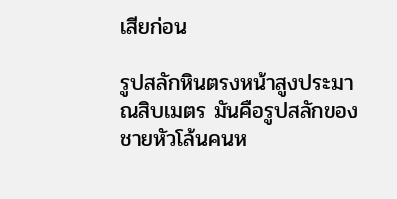เสียก่อน

รูปสลักหินตรงหน้าสูงประมาณสิบเมตร มันคือรูปสลักของชายหัวโล้นคนห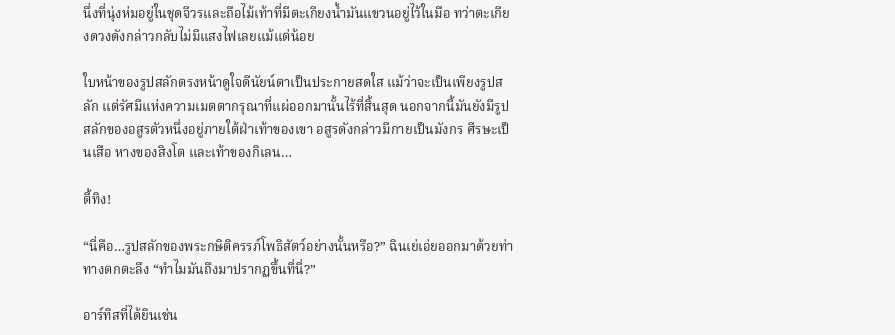นึ่งที่นุ่งห่มอยู่ในชุดจีวรและถือไม้เท้าที่มีตะเกียงน้ำมันแขวนอยู่ไว้ในมือ ทว่าตะเกียงดวงดังกล่าวกลับไม่มีแสงไฟเลยแม้แต่น้อย

ใบหน้าของรูปสลักตรงหน้าดูใจดีนัยน์ตาเป็นประกายสดใส แม้ว่าจะเป็นเพียงรูปสลัก แต่รัศมีแห่งความเมตตากรุณาที่แผ่ออกมานั้นไร้ที่สิ้นสุด นอกจากนี้มันยังมีรูปสลักของอสูรตัวหนึ่งอยู่ภายใต้ฝ่าเท้าของเขา อสูรดังกล่าวมีกายเป็นมังกร ศีรษะเป็นเสือ หางของสิงโต และเท้าของกิเลน…

ตี้ทิง!

“นี่คือ…รูปสลักของพระกษิติครรภ์โพธิสัตว์อย่างนั้นหรือ?” ฉินเย่เอ่ยออกมาด้วยท่าทางตกตะลึง “ทำไมมันถึงมาปรากฏขึ้นที่นี่?”

อาร์ทิสที่ได้ยินเช่น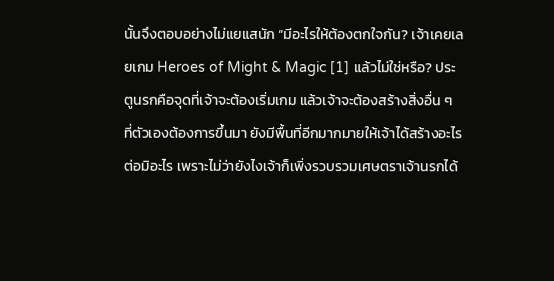นั้นจึงตอบอย่างไม่แยแสนัก “มีอะไรให้ต้องตกใจกัน? เจ้าเคยเลยเกม Heroes of Might & Magic [1] แล้วไม่ใช่หรือ? ประตูนรกคือจุดที่เจ้าจะต้องเริ่มเกม แล้วเจ้าจะต้องสร้างสิ่งอื่น ๆ ที่ตัวเองต้องการขึ้นมา ยังมีพื้นที่อีกมากมายให้เจ้าได้สร้างอะไรต่อมิอะไร เพราะไม่ว่ายังไงเจ้าก็เพิ่งรวบรวมเศษตราเจ้านรกได้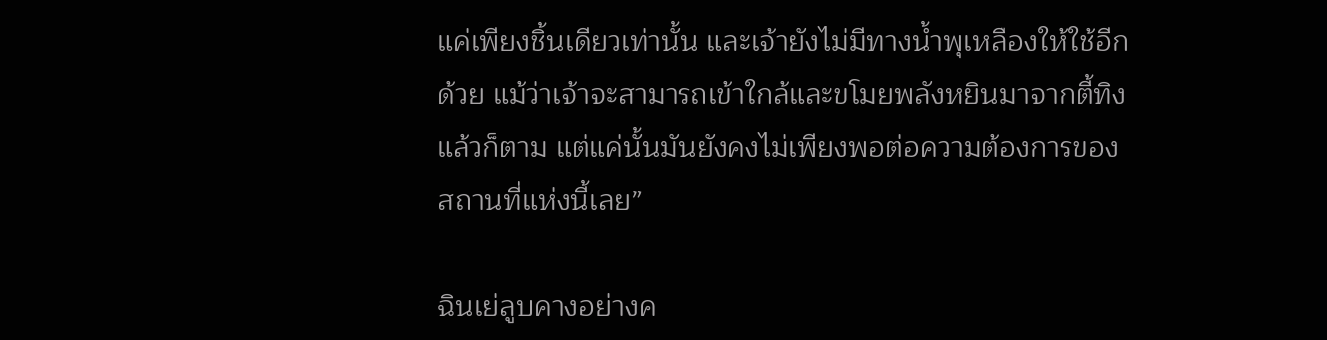แค่เพียงชิ้นเดียวเท่านั้น และเจ้ายังไม่มีทางน้ำพุเหลืองให้ใช้อีกด้วย แม้ว่าเจ้าจะสามารถเข้าใกล้และขโมยพลังหยินมาจากตี้ทิงแล้วก็ตาม แต่แค่นั้นมันยังคงไม่เพียงพอต่อความต้องการของสถานที่แห่งนี้เลย”

ฉินเย่ลูบคางอย่างค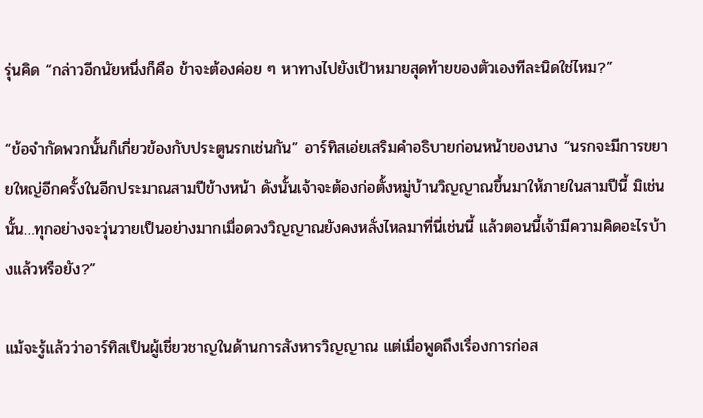รุ่นคิด “กล่าวอีกนัยหนึ่งก็คือ ข้าจะต้องค่อย ๆ หาทางไปยังเป้าหมายสุดท้ายของตัวเองทีละนิดใช่ไหม?”

“ข้อจำกัดพวกนั้นก็เกี่ยวข้องกับประตูนรกเช่นกัน” อาร์ทิสเอ่ยเสริมคำอธิบายก่อนหน้าของนาง “นรกจะมีการขยายใหญ่อีกครั้งในอีกประมาณสามปีข้างหน้า ดังนั้นเจ้าจะต้องก่อตั้งหมู่บ้านวิญญาณขึ้นมาให้ภายในสามปีนี้ มิเช่นนั้น…ทุกอย่างจะวุ่นวายเป็นอย่างมากเมื่อดวงวิญญาณยังคงหลั่งไหลมาที่นี่เช่นนี้ แล้วตอนนี้เจ้ามีความคิดอะไรบ้างแล้วหรือยัง?”

แม้จะรู้แล้วว่าอาร์ทิสเป็นผู้เชี่ยวชาญในด้านการสังหารวิญญาณ แต่เมื่อพูดถึงเรื่องการก่อส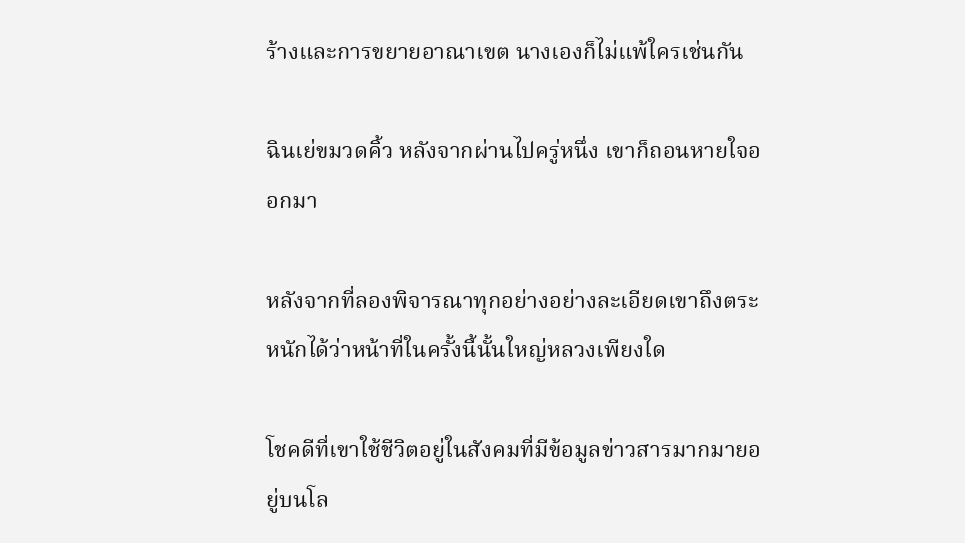ร้างและการขยายอาณาเขต นางเองก็ไม่แพ้ใครเช่นกัน

ฉินเย่ขมวดคิ้ว หลังจากผ่านไปครู่หนึ่ง เขาก็ถอนหายใจออกมา

หลังจากที่ลองพิจารณาทุกอย่างอย่างละเอียดเขาถึงตระหนักได้ว่าหน้าที่ในครั้งนี้นั้นใหญ่หลวงเพียงใด

โชคดีที่เขาใช้ชีวิตอยู่ในสังคมที่มีข้อมูลข่าวสารมากมายอยู่บนโล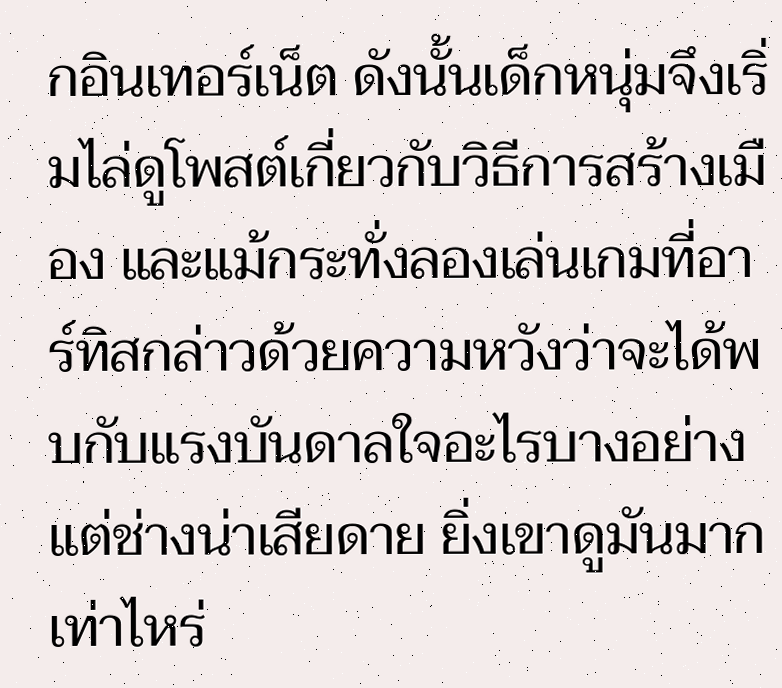กอินเทอร์เน็ต ดังนั้นเด็กหนุ่มจึงเริ่มไล่ดูโพสต์เกี่ยวกับวิธีการสร้างเมือง และแม้กระทั่งลองเล่นเกมที่อาร์ทิสกล่าวด้วยความหวังว่าจะได้พบกับแรงบันดาลใจอะไรบางอย่าง แต่ช่างน่าเสียดาย ยิ่งเขาดูมันมากเท่าไหร่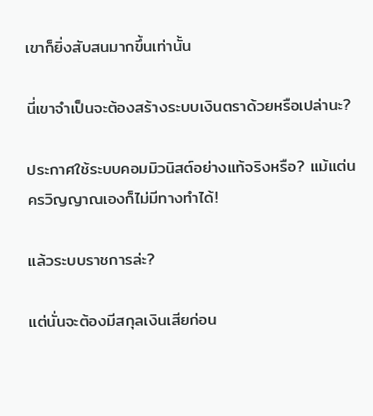เขาก็ยิ่งสับสนมากขึ้นเท่านั้น

นี่เขาจำเป็นจะต้องสร้างระบบเงินตราด้วยหรือเปล่านะ?

ประกาศใช้ระบบคอมมิวนิสต์อย่างแท้จริงหรือ? แม้แต่นครวิญญาณเองก็ไม่มีทางทำได้!

แล้วระบบราชการล่ะ?

แต่นั่นจะต้องมีสกุลเงินเสียก่อน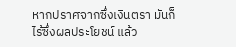หากปราศจากซึ่งเงินตรา มันก็ไร้ซึ่งผลประโยชน์ แล้ว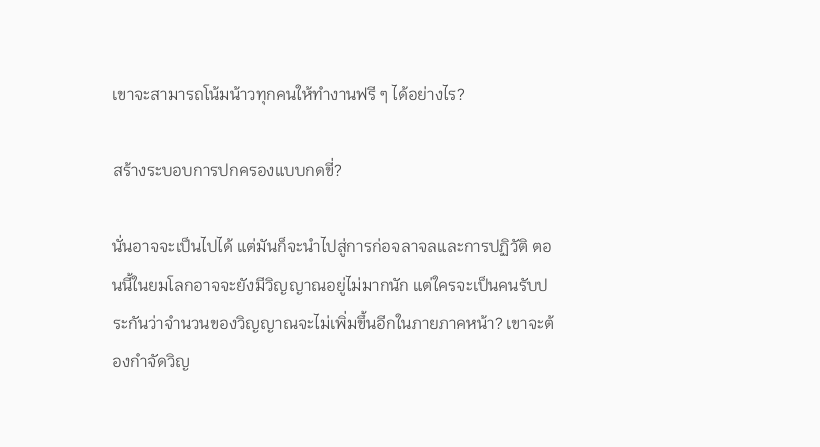เขาจะสามารถโน้มน้าวทุกคนให้ทำงานฟรี ๆ ได้อย่างไร?

สร้างระบอบการปกครองแบบกดขี่?

นั่นอาจจะเป็นไปได้ แต่มันก็จะนำไปสู่การก่อจลาจลและการปฏิวัติ ตอนนี้ในยมโลกอาจจะยังมีวิญญาณอยู่ไม่มากนัก แต่ใครจะเป็นคนรับประกันว่าจำนวนของวิญญาณจะไม่เพิ่มขึ้นอีกในภายภาคหน้า? เขาจะต้องกำจัดวิญ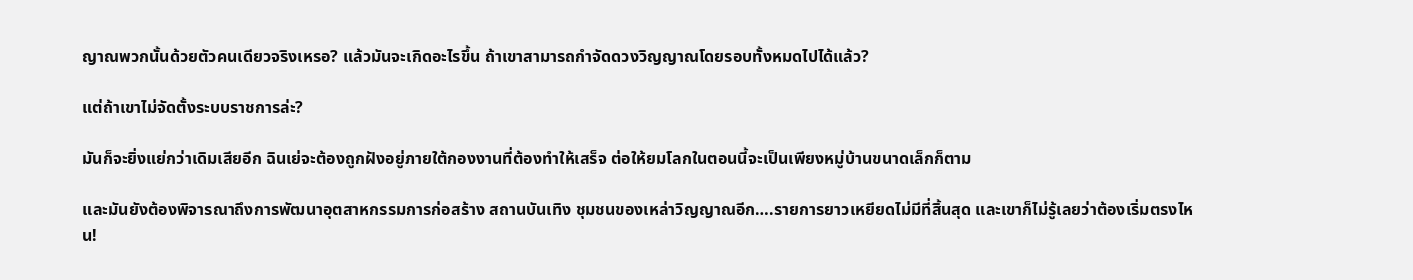ญาณพวกนั้นด้วยตัวคนเดียวจริงเหรอ? แล้วมันจะเกิดอะไรขึ้น ถ้าเขาสามารถกำจัดดวงวิญญาณโดยรอบทั้งหมดไปได้แล้ว?

แต่ถ้าเขาไม่จัดตั้งระบบราชการล่ะ?

มันก็จะยิ่งแย่กว่าเดิมเสียอีก ฉินเย่จะต้องถูกฝังอยู่ภายใต้กองงานที่ต้องทำให้เสร็จ ต่อให้ยมโลกในตอนนี้จะเป็นเพียงหมู่บ้านขนาดเล็กก็ตาม

และมันยังต้องพิจารณาถึงการพัฒนาอุตสาหกรรมการก่อสร้าง สถานบันเทิง ชุมชนของเหล่าวิญญาณอีก….รายการยาวเหยียดไม่มีที่สิ้นสุด และเขาก็ไม่รู้เลยว่าต้องเริ่มตรงไหน!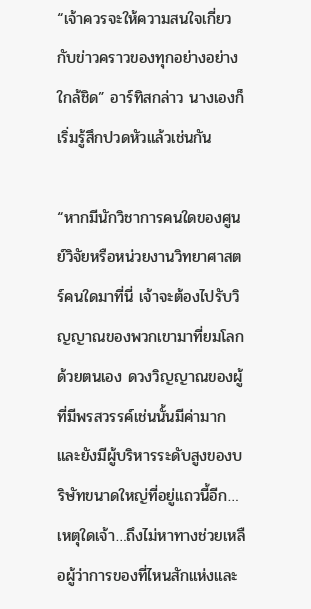“เจ้าควรจะให้ความสนใจเกี่ยวกับข่าวคราวของทุกอย่างอย่างใกล้ชิด” อาร์ทิสกล่าว นางเองก็เริ่มรู้สึกปวดหัวแล้วเช่นกัน

“หากมีนักวิชาการคนใดของศูนย์วิจัยหรือหน่วยงานวิทยาศาสตร์คนใดมาที่นี่ เจ้าจะต้องไปรับวิญญาณของพวกเขามาที่ยมโลกด้วยตนเอง ดวงวิญญาณของผู้ที่มีพรสวรรค์เช่นนั้นมีค่ามาก และยังมีผู้บริหารระดับสูงของบริษัทขนาดใหญ่ที่อยู่แถวนี้อีก…เหตุใดเจ้า…ถึงไม่หาทางช่วยเหลือผู้ว่าการของที่ไหนสักแห่งและ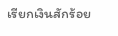เรียกเงินสักร้อย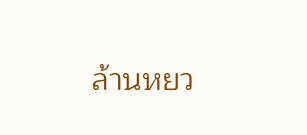ล้านหยว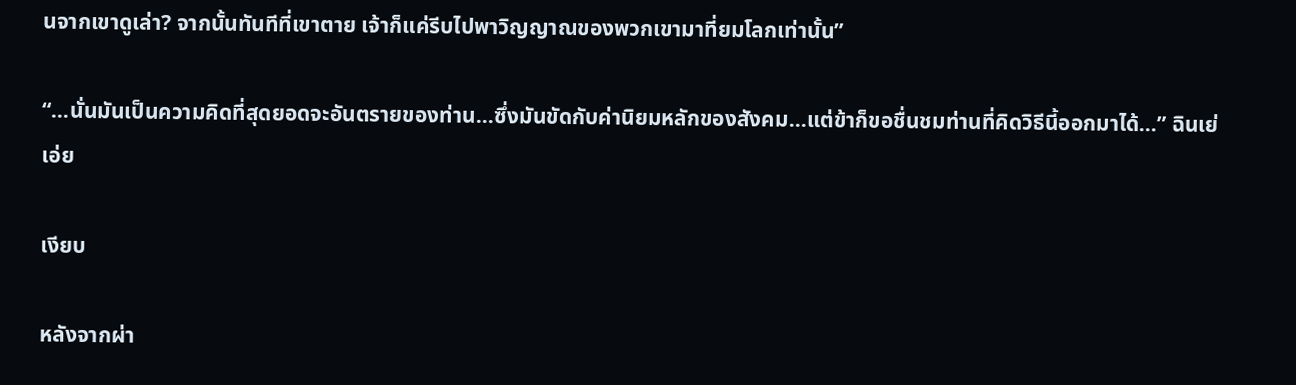นจากเขาดูเล่า? จากนั้นทันทีที่เขาตาย เจ้าก็แค่รีบไปพาวิญญาณของพวกเขามาที่ยมโลกเท่านั้น”

“…นั่นมันเป็นความคิดที่สุดยอดจะอันตรายของท่าน…ซึ่งมันขัดกับค่านิยมหลักของสังคม…แต่ข้าก็ขอชื่นชมท่านที่คิดวิธีนี้ออกมาได้…” ฉินเย่เอ่ย

เงียบ

หลังจากผ่า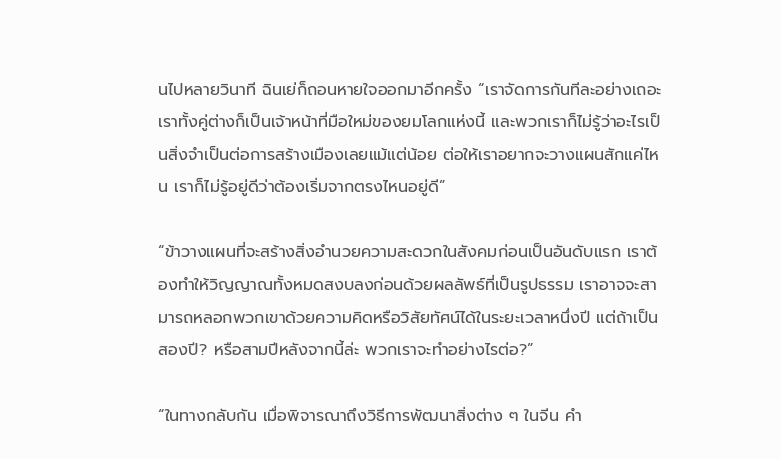นไปหลายวินาที ฉินเย่ก็ถอนหายใจออกมาอีกครั้ง “เราจัดการกันทีละอย่างเถอะ เราทั้งคู่ต่างก็เป็นเจ้าหน้าที่มือใหม่ของยมโลกแห่งนี้ และพวกเราก็ไม่รู้ว่าอะไรเป็นสิ่งจำเป็นต่อการสร้างเมืองเลยแม้แต่น้อย ต่อให้เราอยากจะวางแผนสักแค่ไหน เราก็ไม่รู้อยู่ดีว่าต้องเริ่มจากตรงไหนอยู่ดี”

“ข้าวางแผนที่จะสร้างสิ่งอำนวยความสะดวกในสังคมก่อนเป็นอันดับแรก เราต้องทำให้วิญญาณทั้งหมดสงบลงก่อนด้วยผลลัพธ์ที่เป็นรูปธรรม เราอาจจะสามารถหลอกพวกเขาด้วยความคิดหรือวิสัยทัศน์ได้ในระยะเวลาหนึ่งปี แต่ถ้าเป็นสองปี? หรือสามปีหลังจากนี้ล่ะ พวกเราจะทำอย่างไรต่อ?”

“ในทางกลับกัน เมื่อพิจารณาถึงวิธีการพัฒนาสิ่งต่าง ๆ ในจีน คำ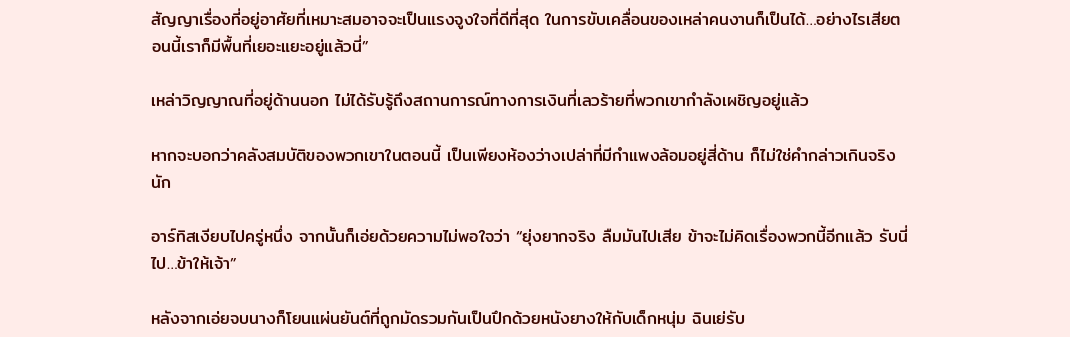สัญญาเรื่องที่อยู่อาศัยที่เหมาะสมอาจจะเป็นแรงจูงใจที่ดีที่สุด ในการขับเคลื่อนของเหล่าคนงานก็เป็นได้…อย่างไรเสียตอนนี้เราก็มีพื้นที่เยอะแยะอยู่แล้วนี่”

เหล่าวิญญาณที่อยู่ด้านนอก ไม่ได้รับรู้ถึงสถานการณ์ทางการเงินที่เลวร้ายที่พวกเขากำลังเผชิญอยู่แล้ว

หากจะบอกว่าคลังสมบัติของพวกเขาในตอนนี้ เป็นเพียงห้องว่างเปล่าที่มีกำแพงล้อมอยู่สี่ด้าน ก็ไม่ใช่คำกล่าวเกินจริงนัก

อาร์ทิสเงียบไปครู่หนึ่ง จากนั้นก็เอ่ยด้วยความไม่พอใจว่า “ยุ่งยากจริง ลืมมันไปเสีย ข้าจะไม่คิดเรื่องพวกนี้อีกแล้ว รับนี่ไป…ข้าให้เจ้า”

หลังจากเอ่ยจบนางก็โยนแผ่นยันต์ที่ถูกมัดรวมกันเป็นปึกด้วยหนังยางให้กับเด็กหนุ่ม ฉินเย่รับ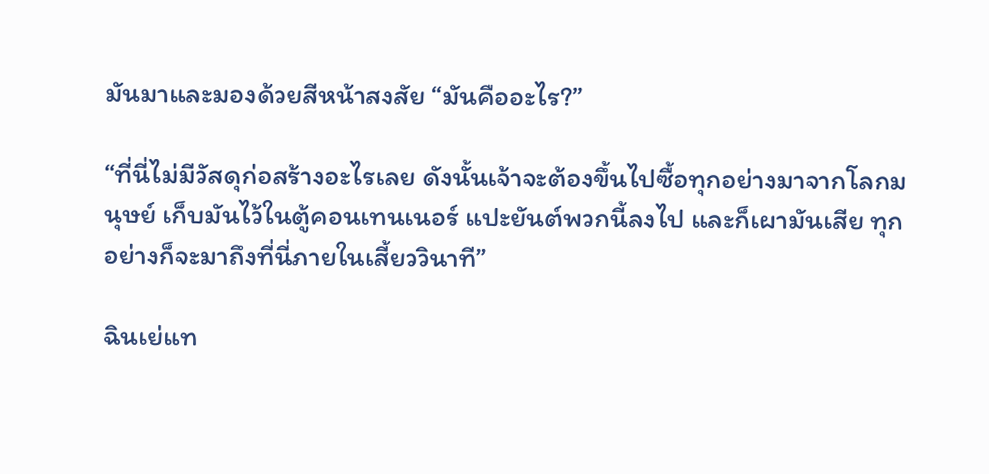มันมาและมองด้วยสีหน้าสงสัย “มันคืออะไร?”

“ที่นี่ไม่มีวัสดุก่อสร้างอะไรเลย ดังนั้นเจ้าจะต้องขึ้นไปซื้อทุกอย่างมาจากโลกมนุษย์ เก็บมันไว้ในตู้คอนเทนเนอร์ แปะยันต์พวกนี้ลงไป และก็เผามันเสีย ทุกอย่างก็จะมาถึงที่นี่ภายในเสี้ยววินาที”

ฉินเย่แท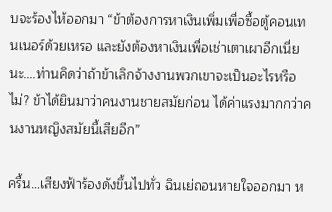บจะร้องไห้ออกมา “ข้าต้องการหาเงินเพิ่มเพื่อซื้อตู้คอนเทนเนอร์ด้วยเหรอ และยังต้องหาเงินเพื่อเช่าเตาเผาอีกเนี่ยนะ….ท่านคิดว่าถ้าข้าเลิกจ้างงานพวกเขาจะเป็นอะไรหรือไม่? ข้าได้ยินมาว่าคนงานชายสมัยก่อน ได้ค่าแรงมากกว่าคนงานหญิงสมัยนี้เสียอีก”

ครื้น…เสียงฟ้าร้องดังขึ้นไปทั่ว ฉินเย่ถอนหายใจออกมา ห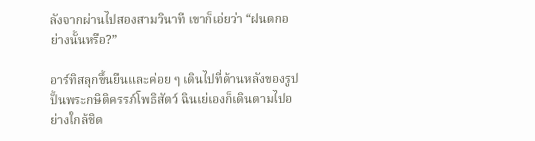ลังจากผ่านไปสองสามวินาที เขาก็เอ่ยว่า “ฝนตกอย่างนั้นหรือ?”

อาร์ทิสลุกขึ้นยืนและค่อย ๆ เดินไปที่ด้านหลังของรูปปั้นพระกษิติครรภ์โพธิสัตว์ ฉินเย่เองก็เดินตามไปอย่างใกล้ชิด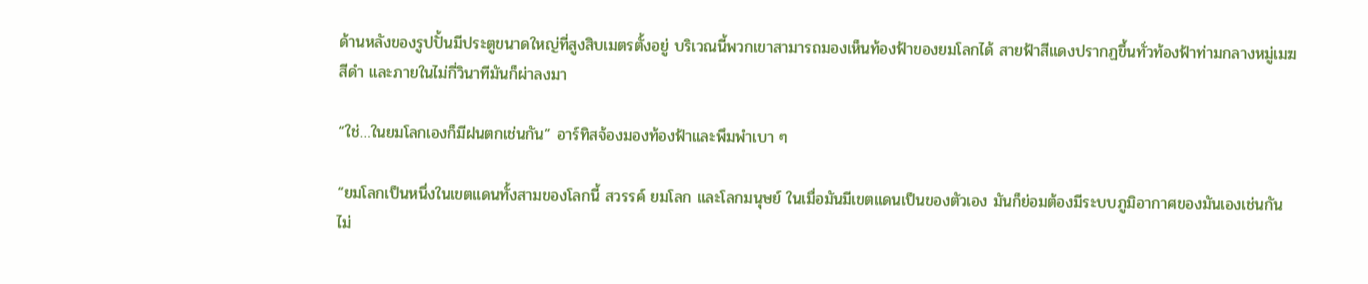ด้านหลังของรูปปั้นมีประตูขนาดใหญ่ที่สูงสิบเมตรตั้งอยู่ บริเวณนี้พวกเขาสามารถมองเห็นท้องฟ้าของยมโลกได้ สายฟ้าสีแดงปรากฏขึ้นทั่วท้องฟ้าท่ามกลางหมู่เมฆสีดำ และภายในไม่กี่วินาทีมันก็ผ่าลงมา

“ใช่…ในยมโลกเองก็มีฝนตกเช่นกัน” อาร์ทิสจ้องมองท้องฟ้าและพึมพำเบา ๆ

“ยมโลกเป็นหนึ่งในเขตแดนทั้งสามของโลกนี้ สวรรค์ ยมโลก และโลกมนุษย์ ในเมื่อมันมีเขตแดนเป็นของตัวเอง มันก็ย่อมต้องมีระบบภูมิอากาศของมันเองเช่นกัน ไม่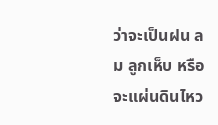ว่าจะเป็นฝน ลม ลูกเห็บ หรือจะแผ่นดินไหว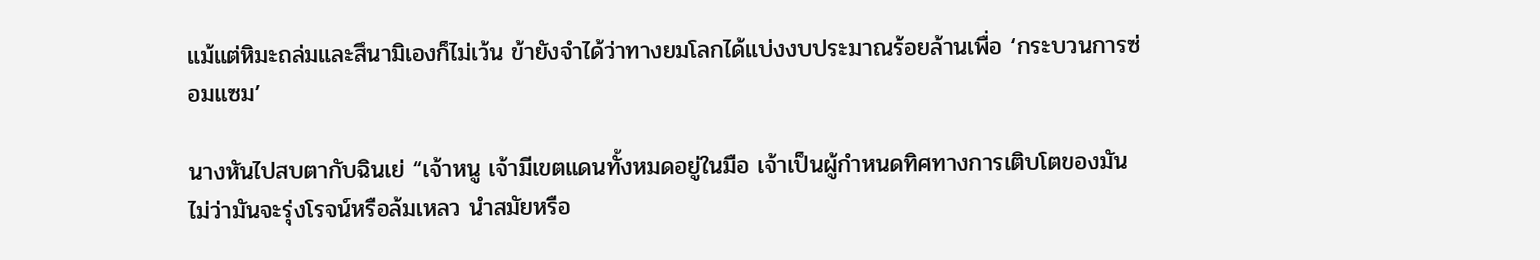แม้แต่หิมะถล่มและสึนามิเองก็ไม่เว้น ข้ายังจำได้ว่าทางยมโลกได้แบ่งงบประมาณร้อยล้านเพื่อ ‘กระบวนการซ่อมแซม’

นางหันไปสบตากับฉินเย่ “เจ้าหนู เจ้ามีเขตแดนทั้งหมดอยู่ในมือ เจ้าเป็นผู้กำหนดทิศทางการเติบโตของมัน ไม่ว่ามันจะรุ่งโรจน์หรือล้มเหลว นำสมัยหรือ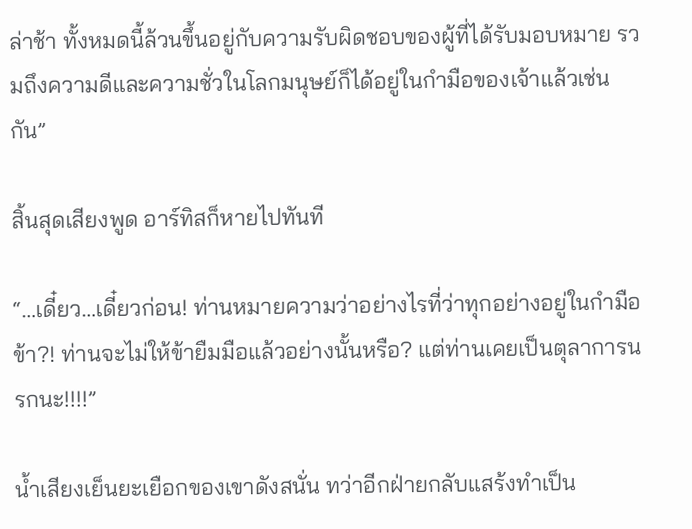ล่าช้า ทั้งหมดนี้ล้วนขึ้นอยู่กับความรับผิดชอบของผู้ที่ได้รับมอบหมาย รวมถึงความดีและความชั่วในโลกมนุษย์ก็ได้อยู่ในกำมือของเจ้าแล้วเช่นกัน”

สิ้นสุดเสียงพูด อาร์ทิสก็หายไปทันที

“…เดี๋ยว…เดี๋ยวก่อน! ท่านหมายความว่าอย่างไรที่ว่าทุกอย่างอยู่ในกำมือข้า?! ท่านจะไม่ให้ข้ายืมมือแล้วอย่างนั้นหรือ? แต่ท่านเคยเป็นตุลาการนรกนะ!!!!”

น้ำเสียงเย็นยะเยือกของเขาดังสนั่น ทว่าอีกฝ่ายกลับแสร้งทำเป็น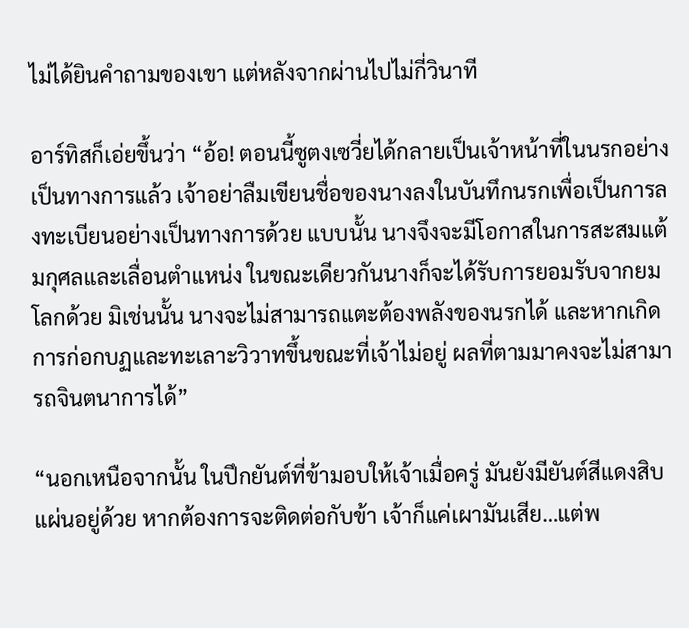ไม่ได้ยินคำถามของเขา แต่หลังจากผ่านไปไม่กี่วินาที

อาร์ทิสก็เอ่ยขึ้นว่า “อ้อ! ตอนนี้ซูตงเซวี่ยได้กลายเป็นเจ้าหน้าที่ในนรกอย่างเป็นทางการแล้ว เจ้าอย่าลืมเขียนชื่อของนางลงในบันทึกนรกเพื่อเป็นการลงทะเบียนอย่างเป็นทางการด้วย แบบนั้น นางจึงจะมีโอกาสในการสะสมแต้มกุศลและเลื่อนตำแหน่ง ในขณะเดียวกันนางก็จะได้รับการยอมรับจากยมโลกด้วย มิเช่นนั้น นางจะไม่สามารถแตะต้องพลังของนรกได้ และหากเกิดการก่อกบฏและทะเลาะวิวาทขึ้นขณะที่เจ้าไม่อยู่ ผลที่ตามมาคงจะไม่สามารถจินตนาการได้”

“นอกเหนือจากนั้น ในปึกยันต์ที่ข้ามอบให้เจ้าเมื่อครู่ มันยังมียันต์สีแดงสิบแผ่นอยู่ด้วย หากต้องการจะติดต่อกับข้า เจ้าก็แค่เผามันเสีย…แต่พ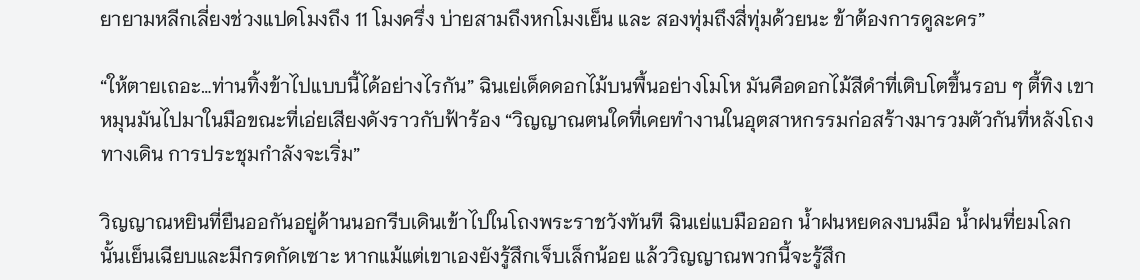ยายามหลีกเลี่ยงช่วงแปดโมงถึง 11 โมงครึ่ง บ่ายสามถึงหกโมงเย็น และ สองทุ่มถึงสี่ทุ่มด้วยนะ ข้าต้องการดูละคร”

“ให้ตายเถอะ…ท่านทิ้งข้าไปแบบนี้ได้อย่างไรกัน” ฉินเย่เด็ดดอกไม้บนพื้นอย่างโมโห มันคือดอกไม้สีดำที่เติบโตขึ้นรอบ ๆ ตี้ทิง เขาหมุนมันไปมาในมือขณะที่เอ่ยเสียงดังราวกับฟ้าร้อง “วิญญาณตนใดที่เคยทำงานในอุตสาหกรรมก่อสร้างมารวมตัวกันที่หลังโถงทางเดิน การประชุมกำลังจะเริ่ม”

วิญญาณหยินที่ยืนออกันอยู่ด้านนอกรีบเดินเข้าไปในโถงพระราชวังทันที ฉินเย่แบมือออก น้ำฝนหยดลงบนมือ น้ำฝนที่ยมโลกนั้นเย็นเฉียบและมีกรดกัดเซาะ หากแม้แต่เขาเองยังรู้สึกเจ็บเล็กน้อย แล้ววิญญาณพวกนี้จะรู้สึก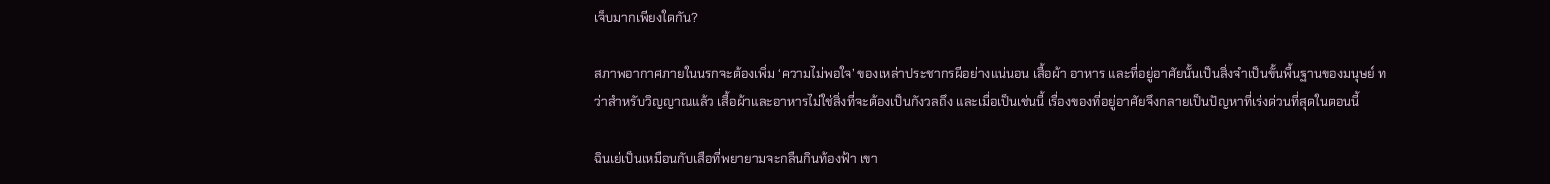เจ็บมากเพียงใดกัน?

สภาพอากาศภายในนรกจะต้องเพิ่ม ‘ความไม่พอใจ’ ของเหล่าประชากรผีอย่างแน่นอน เสื้อผ้า อาหาร และที่อยู่อาศัยนั้นเป็นสิ่งจำเป็นขั้นพื้นฐานของมนุษย์ ทว่าสำหรับวิญญาณแล้ว เสื้อผ้าและอาหารไม่ใช่สิ่งที่จะต้องเป็นกังวลถึง และเมื่อเป็นเช่นนี้ เรื่องของที่อยู่อาศัยจึงกลายเป็นปัญหาที่เร่งด่วนที่สุดในตอนนี้

ฉินเย่เป็นเหมือนกับเสือที่พยายามจะกลืนกินท้องฟ้า เขา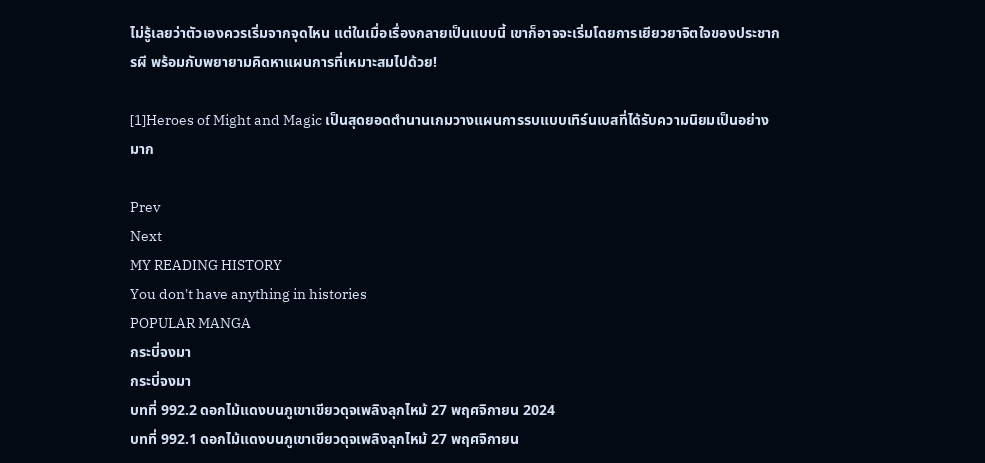ไม่รู้เลยว่าตัวเองควรเริ่มจากจุดไหน แต่ในเมื่อเรื่องกลายเป็นแบบนี้ เขาก็อาจจะเริ่มโดยการเยียวยาจิตใจของประชากรผี พร้อมกับพยายามคิดหาแผนการที่เหมาะสมไปด้วย!

[1]Heroes of Might and Magic เป็นสุดยอดตำนานเกมวางแผนการรบแบบเทิร์นเบสที่ได้รับความนิยมเป็นอย่างมาก

Prev
Next
MY READING HISTORY
You don't have anything in histories
POPULAR MANGA
กระบี่จงมา
กระบี่จงมา
บทที่ 992.2 ดอกไม้แดงบนภูเขาเขียวดุจเพลิงลุกไหม้ 27 พฤศจิกายน 2024
บทที่ 992.1 ดอกไม้แดงบนภูเขาเขียวดุจเพลิงลุกไหม้ 27 พฤศจิกายน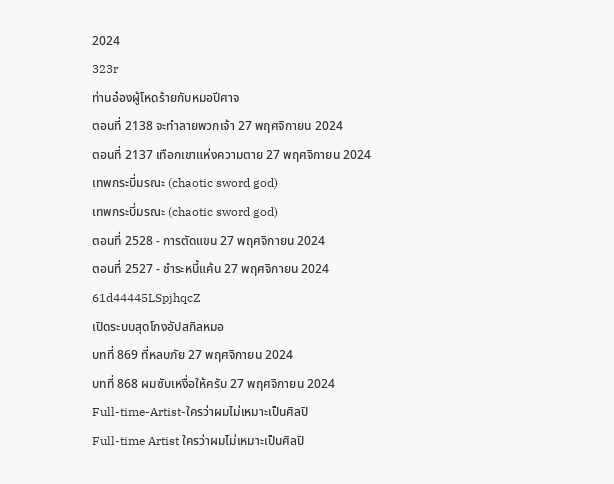2024
323r
ท่านอ๋องผู้โหดร้ายกับหมอปีศาจ
ตอนที่ 2138 จะทำลายพวกเจ้า 27 พฤศจิกายน 2024
ตอนที่ 2137 เทือกเขาแห่งความตาย 27 พฤศจิกายน 2024
เทพกระบี่มรณะ (chaotic sword god)
เทพกระบี่มรณะ (chaotic sword god)
ตอนที่ 2528 - การตัดแขน 27 พฤศจิกายน 2024
ตอนที่ 2527 - ชำระหนี้แค้น 27 พฤศจิกายน 2024
61d44445LSpjhqcZ
เปิดระบบสุดโกงอัปสกิลหมอ
บทที่ 869 ที่หลบภัย 27 พฤศจิกายน 2024
บทที่ 868 ผมซับเหงื่อให้ครับ 27 พฤศจิกายน 2024
Full-time-Artist-ใครว่าผมไม่เหมาะเป็นศิลปิ
Full-time Artist ใครว่าผมไม่เหมาะเป็นศิลปิ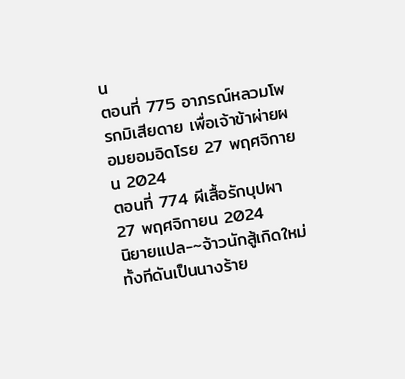น
ตอนที่ 775 อาภรณ์หลวมโพรกมิเสียดาย เพื่อเจ้าข้าผ่ายผอมยอมอิดโรย 27 พฤศจิกายน 2024
ตอนที่ 774 ผีเสื้อรักบุปผา 27 พฤศจิกายน 2024
นิยายแปล-~จ้าวนักสู้เกิดใหม่ทั้งทีดันเป็นนางร้าย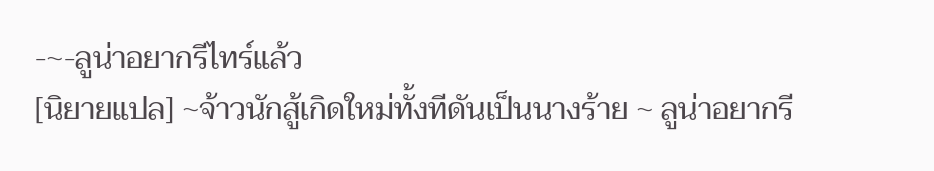-~-ลูน่าอยากรีไทร์แล้ว
[นิยายแปล] ~จ้าวนักสู้เกิดใหม่ทั้งทีดันเป็นนางร้าย ~ ลูน่าอยากรี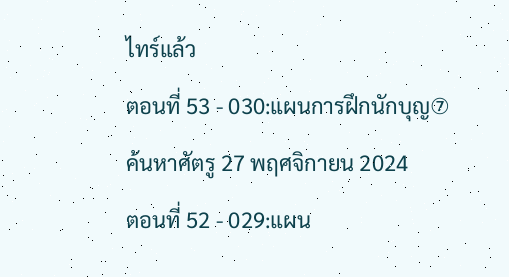ไทร์แล้ว
ตอนที่ 53 - 030:แผนการฝึกนักบุญ⑦ ค้นหาศัตรู 27 พฤศจิกายน 2024
ตอนที่ 52 - 029:แผน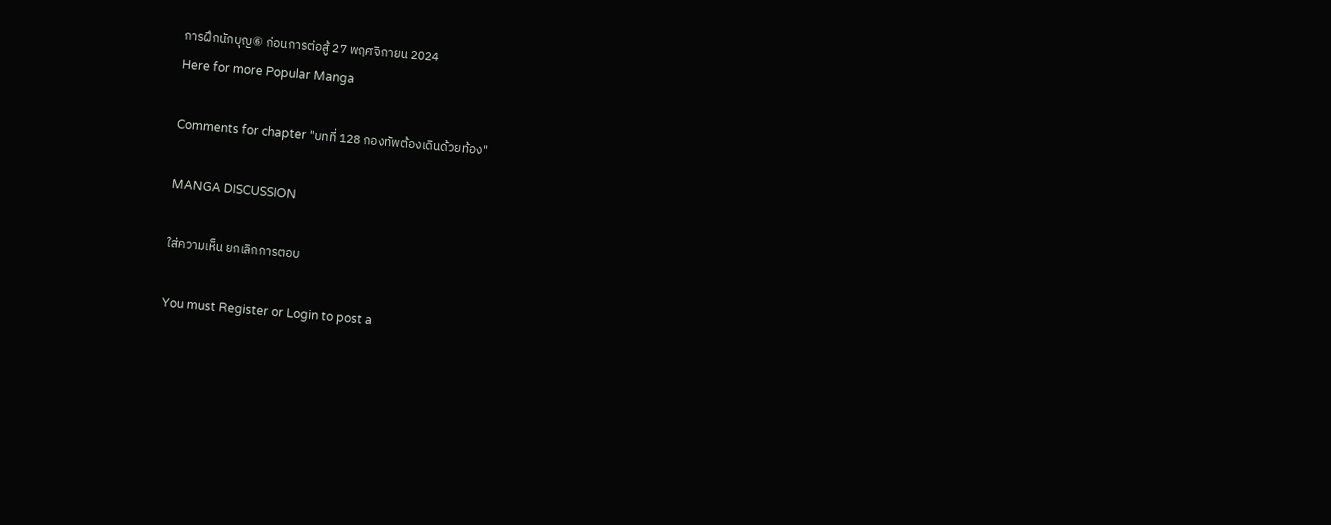การฝึกนักบุญ⑥ ก่อนการต่อสู้ 27 พฤศจิกายน 2024
Here for more Popular Manga

Comments for chapter "บทที่ 128 กองทัพต้องเดินด้วยท้อง"

MANGA DISCUSSION

ใส่ความเห็น ยกเลิกการตอบ

You must Register or Login to post a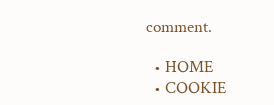comment.

  • HOME
  • COOKIE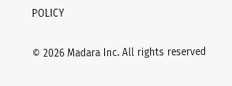POLICY

© 2026 Madara Inc. All rights reserved